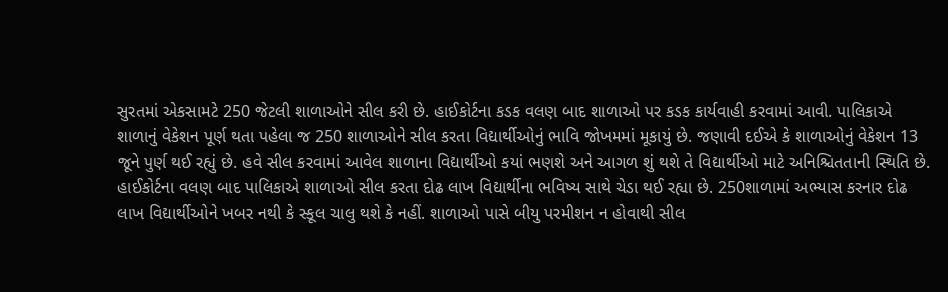સુરતમાં એકસામટે 250 જેટલી શાળાઓને સીલ કરી છે. હાઈકોર્ટના કડક વલણ બાદ શાળાઓ પર કડક કાર્યવાહી કરવામાં આવી. પાલિકાએ શાળાનું વેકેશન પૂર્ણ થતા પહેલા જ 250 શાળાઓને સીલ કરતા વિદ્યાર્થીઓનું ભાવિ જોખમમાં મૂકાયું છે. જણાવી દઈએ કે શાળાઓનું વેકેશન 13 જૂને પુર્ણ થઈ રહ્યું છે. હવે સીલ કરવામાં આવેલ શાળાના વિદ્યાર્થીઓ કયાં ભણશે અને આગળ શું થશે તે વિદ્યાર્થીઓ માટે અનિશ્ચિતતાની સ્થિતિ છે.
હાઈકોર્ટના વલણ બાદ પાલિકાએ શાળાઓ સીલ કરતા દોઢ લાખ વિદ્યાર્થીના ભવિષ્ય સાથે ચેડા થઈ રહ્યા છે. 250શાળામાં અભ્યાસ કરનાર દોઢ લાખ વિદ્યાર્થીઓને ખબર નથી કે સ્કૂલ ચાલુ થશે કે નહીં. શાળાઓ પાસે બીયુ પરમીશન ન હોવાથી સીલ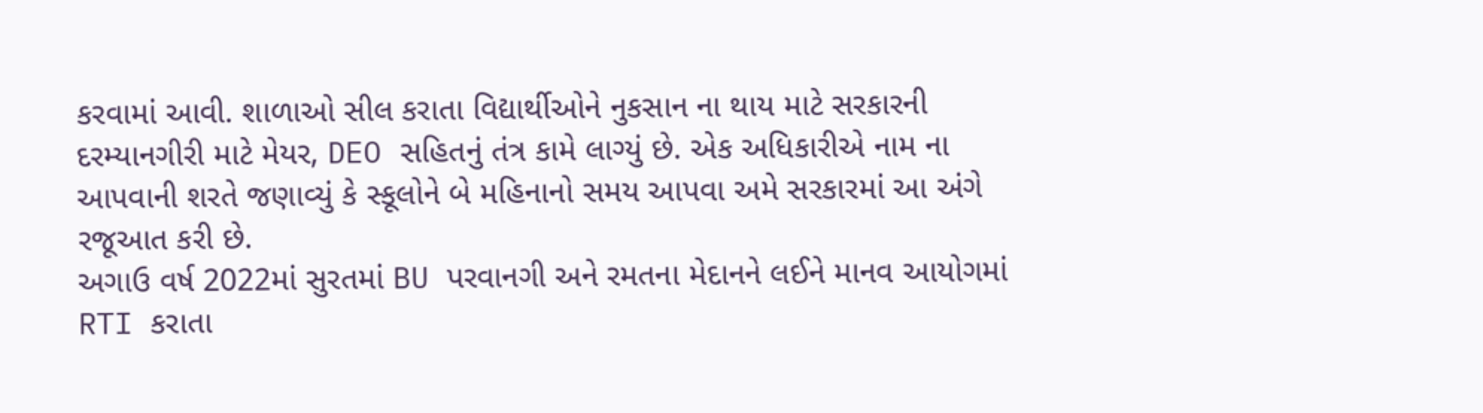કરવામાં આવી. શાળાઓ સીલ કરાતા વિદ્યાર્થીઓને નુકસાન ના થાય માટે સરકારની દરમ્યાનગીરી માટે મેયર, DEO સહિતનું તંત્ર કામે લાગ્યું છે. એક અધિકારીએ નામ ના આપવાની શરતે જણાવ્યું કે સ્કૂલોને બે મહિનાનો સમય આપવા અમે સરકારમાં આ અંગે રજૂઆત કરી છે.
અગાઉ વર્ષ 2022માં સુરતમાં BU પરવાનગી અને રમતના મેદાનને લઈને માનવ આયોગમાં RTI કરાતા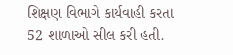શિક્ષણ વિભાગે કાર્યવાહી કરતા 52 શાળાઓ સીલ કરી હતી.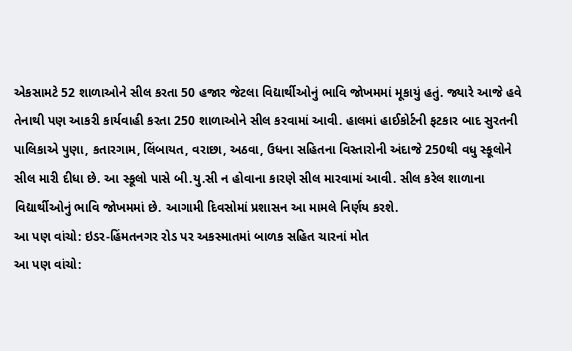એકસામટે 52 શાળાઓને સીલ કરતા 50 હજાર જેટલા વિદ્યાર્થીઓનું ભાવિ જોખમમાં મૂકાયું હતું. જ્યારે આજે હવે તેનાથી પણ આકરી કાર્યવાહી કરતા 250 શાળાઓને સીલ કરવામાં આવી. હાલમાં હાઈકોર્ટની ફટકાર બાદ સુરતની પાલિકાએ પુણા, કતારગામ, લિંબાયત, વરાછા, અઠવા, ઉધના સહિતના વિસ્તારોની અંદાજે 250થી વધુ સ્કૂલોને સીલ મારી દીધા છે. આ સ્કૂલો પાસે બી.યુ.સી ન હોવાના કારણે સીલ મારવામાં આવી. સીલ કરેલ શાળાના વિદ્યાર્થીઓનું ભાવિ જોખમમાં છે. આગામી દિવસોમાં પ્રશાસન આ મામલે નિર્ણય કરશે.
આ પણ વાંચો: ઇડર-હિંમતનગર રોડ પર અકસ્માતમાં બાળક સહિત ચારનાં મોત
આ પણ વાંચો: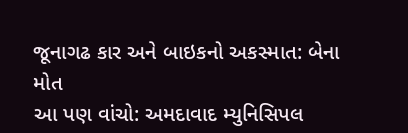જૂનાગઢ કાર અને બાઇકનો અકસ્માત: બેના મોત
આ પણ વાંચો: અમદાવાદ મ્યુનિસિપલ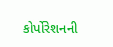કોર્પોરેશનની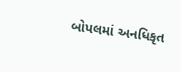બોપલમાં અનધિકૃત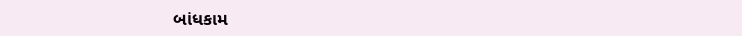બાંધકામ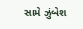સામે ઝુંબેશ